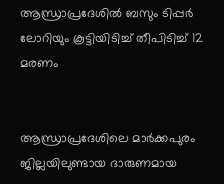ആന്ധ്രാപ്രദേശിൽ ബസും ടിപ്പർ ലോറിയും കൂട്ടിയിടിച്ച്‌ തീപിടിച്ച് 12 മരണം


ആന്ധ്രാപ്രദേശിലെ മാർക്കപുരം ജില്ലയിലുണ്ടായ ദാരുണമായ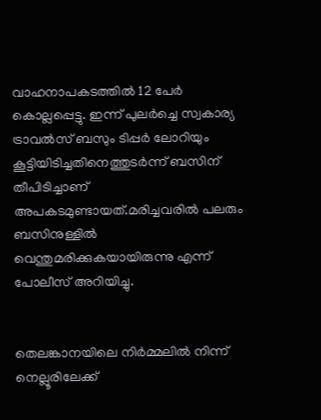വാഹനാപകടത്തില്‍ 12 പേർ കൊല്ലപ്പെട്ടു. ഇന്ന് പുലർച്ചെ സ്വകാര്യ ട്രാവല്‍സ് ബസും ടിപ്പർ ലോറിയും കൂട്ടിയിടിച്ചതിനെത്തുടർന്ന് ബസിന് തീപിടിച്ചാണ് അപകടമുണ്ടായത്.മരിച്ചവരില്‍ പലരും ബസിനുള്ളില്‍ വെന്തുമരിക്കുകയായിരുന്നു എന്ന് പോലീസ് അറിയിച്ചു.


തെലങ്കാനയിലെ നിർമ്മലില്‍ നിന്ന് നെല്ലൂരിലേക്ക്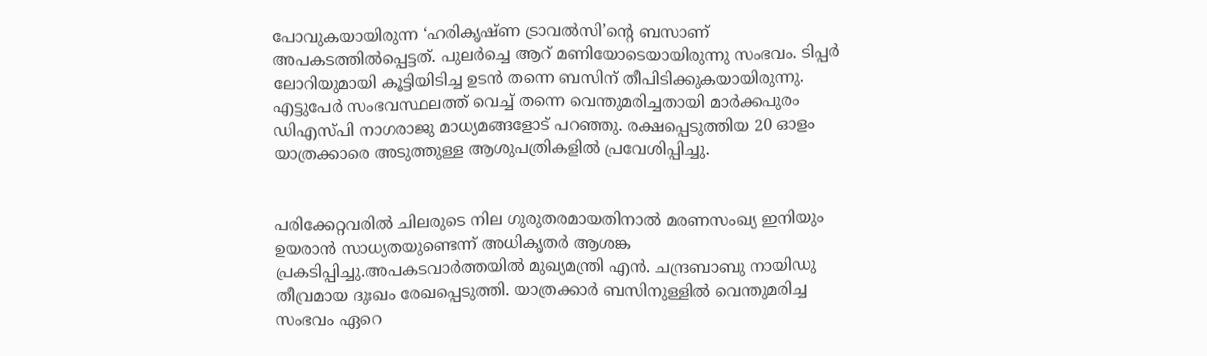പോവുകയായിരുന്ന ‘ഹരികൃഷ്ണ ട്രാവല്‍സി’ന്റെ ബസാണ് അപകടത്തില്‍പ്പെട്ടത്. പുലർച്ചെ ആറ് മണിയോടെയായിരുന്നു സംഭവം. ടിപ്പർ ലോറിയുമായി കൂട്ടിയിടിച്ച ഉടൻ തന്നെ ബസിന് തീപിടിക്കുകയായിരുന്നു. എട്ടുപേർ സംഭവസ്ഥലത്ത് വെച്ച്‌ തന്നെ വെന്തുമരിച്ചതായി മാർക്കപുരം ഡിഎസ്പി നാഗരാജു മാധ്യമങ്ങളോട് പറഞ്ഞു. രക്ഷപ്പെടുത്തിയ 20 ഓളം യാത്രക്കാരെ അടുത്തുള്ള ആശുപത്രികളില്‍ പ്രവേശിപ്പിച്ചു.


പരിക്കേറ്റവരില്‍ ചിലരുടെ നില ഗുരുതരമായതിനാല്‍ മരണസംഖ്യ ഇനിയും ഉയരാൻ സാധ്യതയുണ്ടെന്ന് അധികൃതർ ആശങ്ക പ്രകടിപ്പിച്ചു.അപകടവാർത്തയില്‍ മുഖ്യമന്ത്രി എൻ. ചന്ദ്രബാബു നായിഡു തീവ്രമായ ദുഃഖം രേഖപ്പെടുത്തി. യാത്രക്കാർ ബസിനുള്ളില്‍ വെന്തുമരിച്ച സംഭവം ഏറെ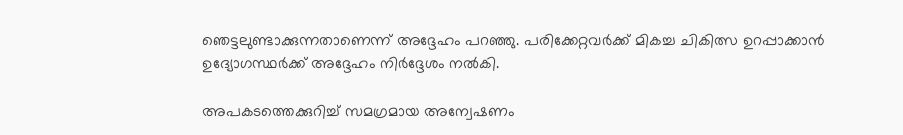ഞെട്ടലുണ്ടാക്കുന്നതാണെന്ന് അദ്ദേഹം പറഞ്ഞു. പരിക്കേറ്റവർക്ക് മികച്ച ചികിത്സ ഉറപ്പാക്കാൻ ഉദ്യോഗസ്ഥർക്ക് അദ്ദേഹം നിർദ്ദേശം നല്‍കി.

അപകടത്തെക്കുറിച്ച്‌ സമഗ്രമായ അന്വേഷണം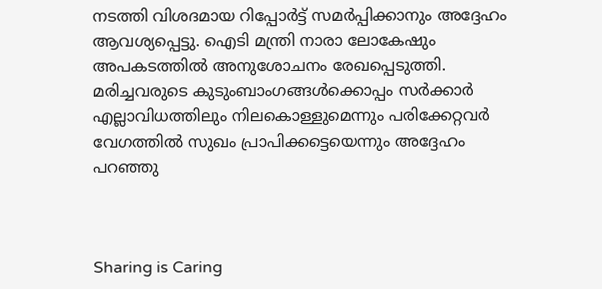നടത്തി വിശദമായ റിപ്പോർട്ട് സമർപ്പിക്കാനും അദ്ദേഹം ആവശ്യപ്പെട്ടു. ഐടി മന്ത്രി നാരാ ലോകേഷും അപകടത്തില്‍ അനുശോചനം രേഖപ്പെടുത്തി. മരിച്ചവരുടെ കുടുംബാംഗങ്ങള്‍ക്കൊപ്പം സർക്കാർ എല്ലാവിധത്തിലും നിലകൊള്ളുമെന്നും പരിക്കേറ്റവർ വേഗത്തില്‍ സുഖം പ്രാപിക്കട്ടെയെന്നും അദ്ദേഹം പറഞ്ഞു



Sharing is Caring